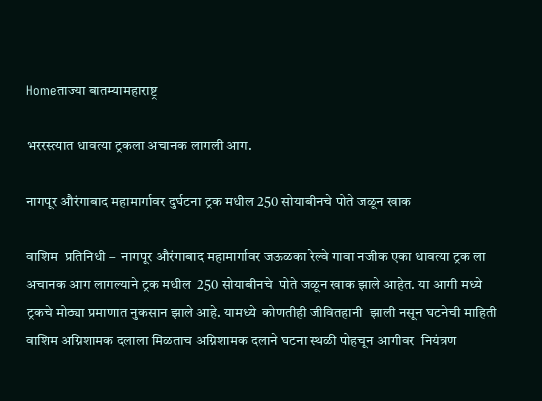Homeताज्या बातम्यामहाराष्ट्र

भररस्त्यात धावत्या ट्रकला अचानक लागली आग.

नागपूर औरंगाबाद महामार्गावर दुर्घटना ट्रक मधील 250 सोयाबीनचे पोते जळून खाक

वाशिम  प्रतिनिधी –  नागपूर औरंगाबाद महामार्गावर जऊळका रेल्वे गावा नजीक एका धावत्या ट्रक ला अचानक आग लागल्याने ट्रक मधील  250 सोयाबीनचे  पोते जळून खाक झाले आहेत. या आगी मध्ये ट्रकचे मोठ्या प्रमाणात नुकसान झाले आहे. यामध्ये  कोणतीही जीवितहानी  झाली नसून घटनेची माहिती वाशिम अग्निशामक दलाला मिळताच अग्निशामक दलाने घटना स्थळी पोहचून आगीवर  नियंत्रण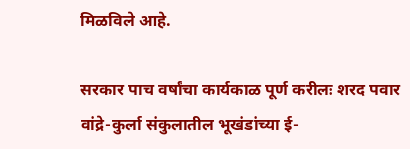मिळविले आहे.

सरकार पाच वर्षांचा कार्यकाळ पूर्ण करीलः शरद पवार
वांद्रे-कुर्ला संकुलातील भूखंडांच्या ई-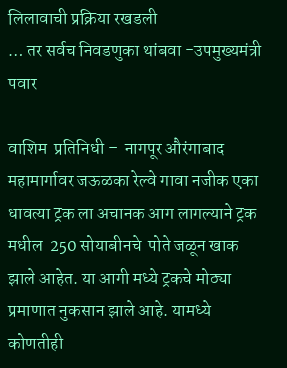लिलावाची प्रक्रिया रखडली
… तर सर्वच निवडणुका थांबवा -उपमुख्यमंत्री पवार

वाशिम  प्रतिनिधी –  नागपूर औरंगाबाद महामार्गावर जऊळका रेल्वे गावा नजीक एका धावत्या ट्रक ला अचानक आग लागल्याने ट्रक मधील  250 सोयाबीनचे  पोते जळून खाक झाले आहेत. या आगी मध्ये ट्रकचे मोठ्या प्रमाणात नुकसान झाले आहे. यामध्ये  कोणतीही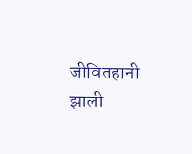जीवितहानी  झाली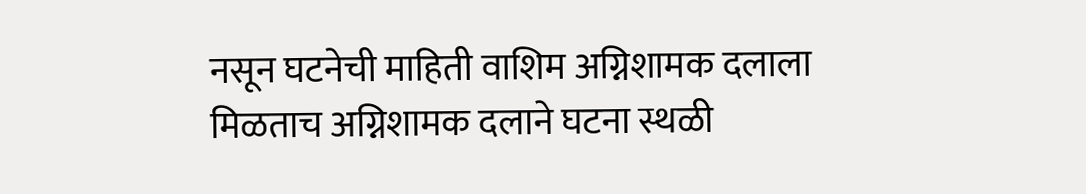नसून घटनेची माहिती वाशिम अग्निशामक दलाला मिळताच अग्निशामक दलाने घटना स्थळी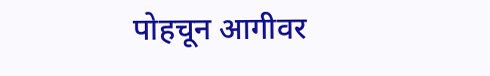पोहचून आगीवर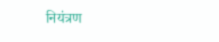नियंत्रण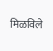मिळविले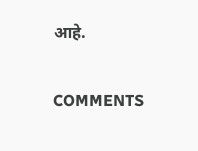आहे.

COMMENTS